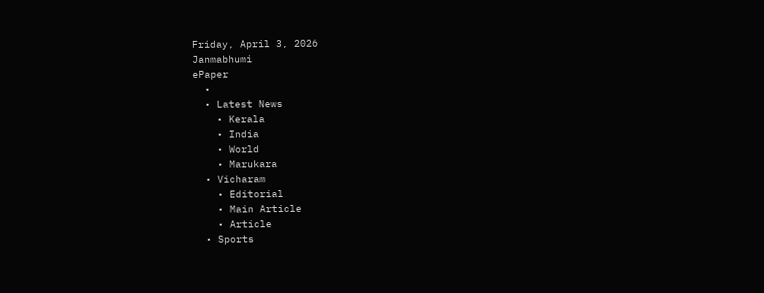Friday, April 3, 2026
Janmabhumi
ePaper
  •
  • Latest News
    • Kerala
    • India
    • World
    • Marukara
  • Vicharam
    • Editorial
    • Main Article
    • Article
  • Sports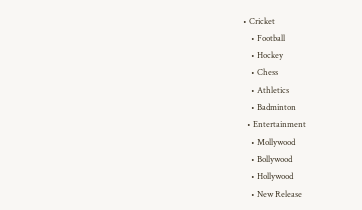• Cricket
    • Football
    • Hockey
    • Chess
    • Athletics
    • Badminton
  • Entertainment
    • Mollywood
    • Bollywood
    • Hollywood
    • New Release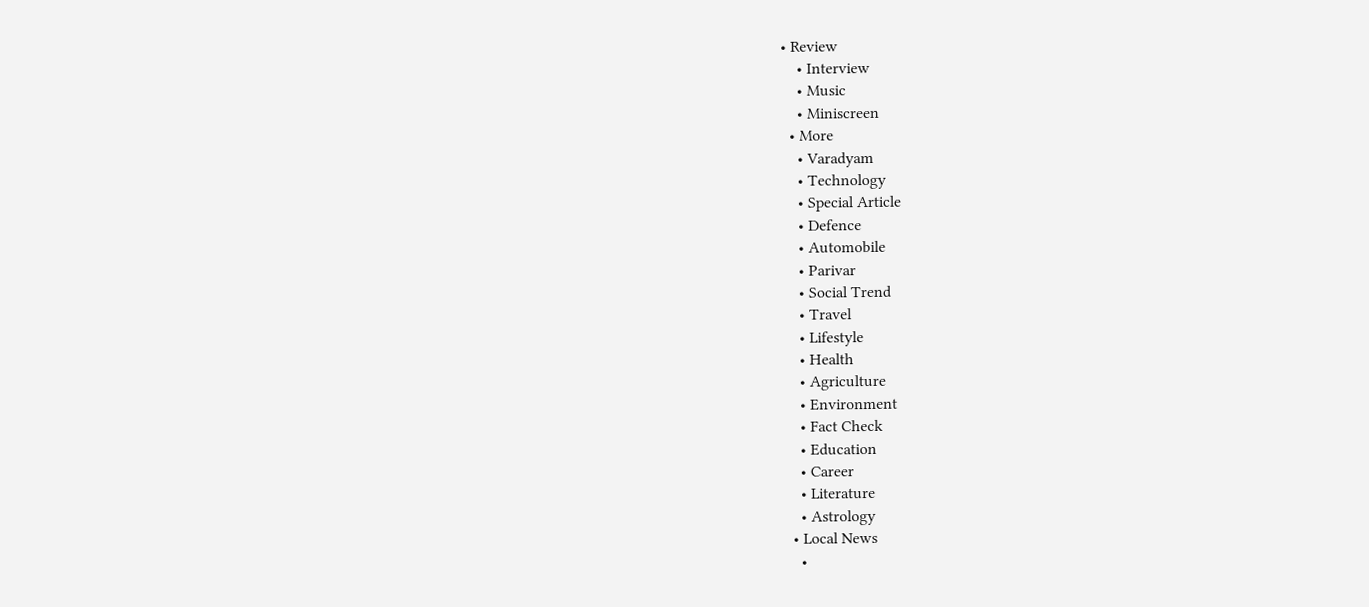• Review
    • Interview
    • Music
    • Miniscreen
  • More
    • Varadyam
    • Technology
    • Special Article
    • Defence
    • Automobile
    • Parivar
    • Social Trend
    • Travel
    • Lifestyle
    • Health
    • Agriculture
    • Environment
    • Fact Check
    • Education
    • Career
    • Literature
    • Astrology
  • Local News
    •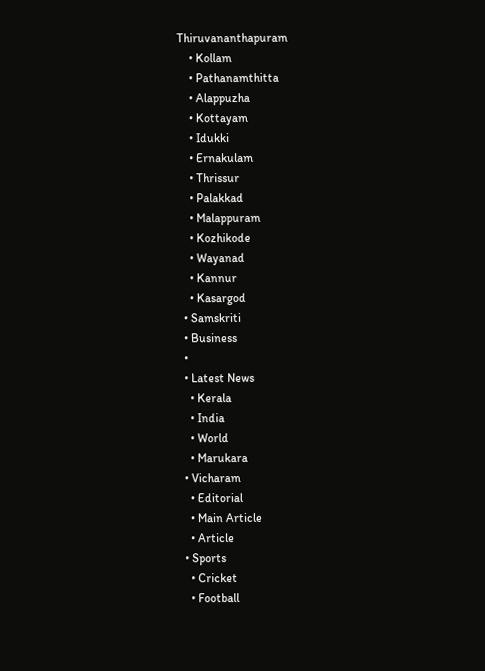Thiruvananthapuram
    • Kollam
    • Pathanamthitta
    • Alappuzha
    • Kottayam
    • Idukki
    • Ernakulam
    • Thrissur
    • Palakkad
    • Malappuram
    • Kozhikode
    • Wayanad
    • Kannur
    • Kasargod
  • Samskriti
  • Business
  •
  • Latest News
    • Kerala
    • India
    • World
    • Marukara
  • Vicharam
    • Editorial
    • Main Article
    • Article
  • Sports
    • Cricket
    • Football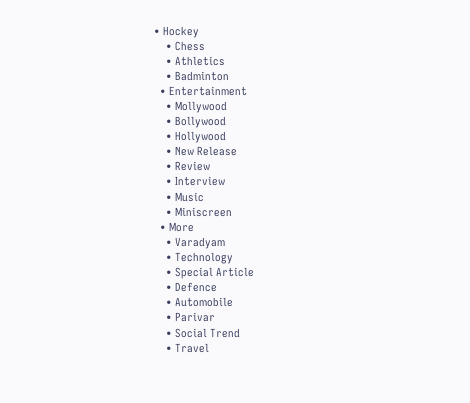• Hockey
    • Chess
    • Athletics
    • Badminton
  • Entertainment
    • Mollywood
    • Bollywood
    • Hollywood
    • New Release
    • Review
    • Interview
    • Music
    • Miniscreen
  • More
    • Varadyam
    • Technology
    • Special Article
    • Defence
    • Automobile
    • Parivar
    • Social Trend
    • Travel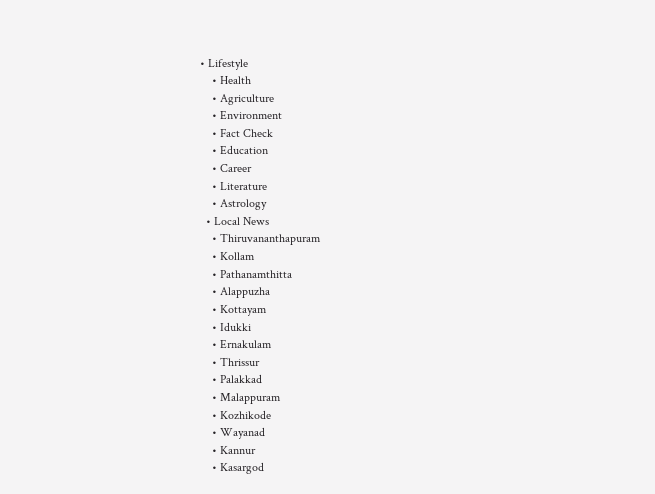• Lifestyle
    • Health
    • Agriculture
    • Environment
    • Fact Check
    • Education
    • Career
    • Literature
    • Astrology
  • Local News
    • Thiruvananthapuram
    • Kollam
    • Pathanamthitta
    • Alappuzha
    • Kottayam
    • Idukki
    • Ernakulam
    • Thrissur
    • Palakkad
    • Malappuram
    • Kozhikode
    • Wayanad
    • Kannur
    • Kasargod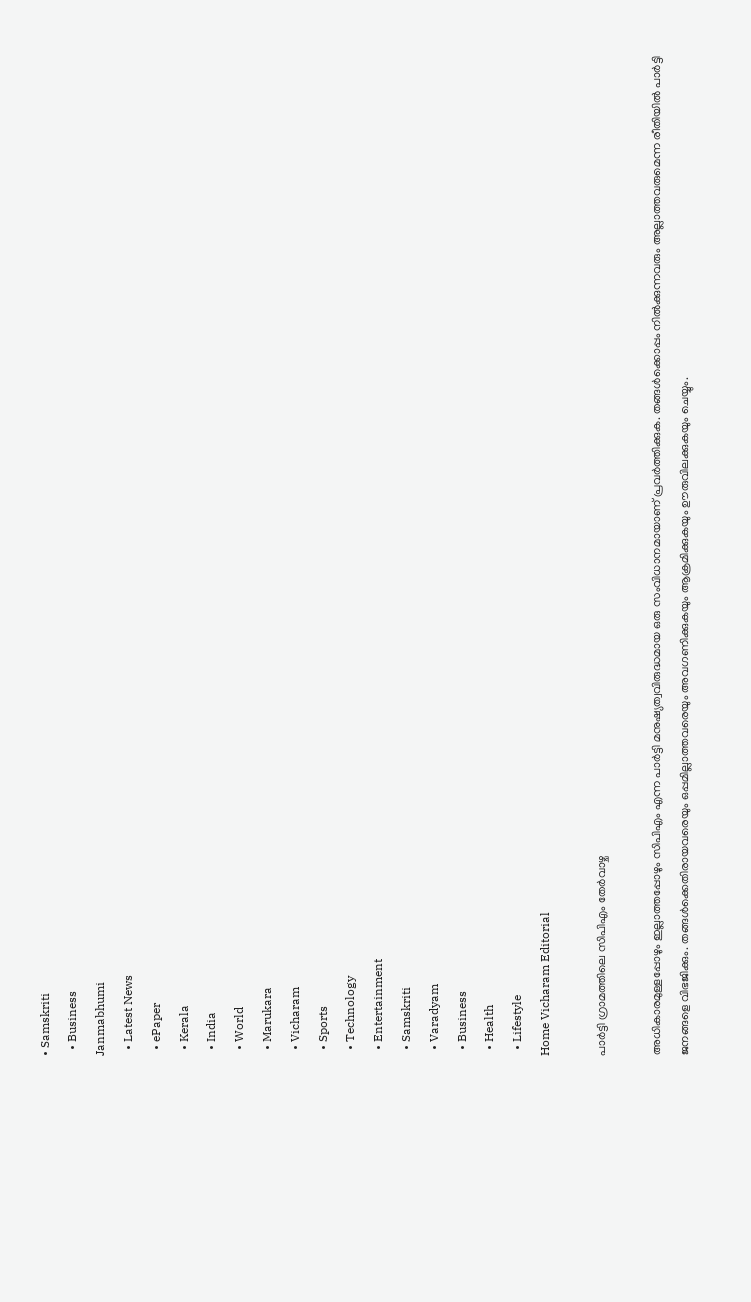• Samskriti
  • Business
Janmabhumi
  • Latest News
  • ePaper
  • Kerala
  • India
  • World
  • Marukara
  • Vicharam
  • Sports
  • Technology
  • Entertainment
  • Samskriti
  • Varadyam
  • Business
  • Health
  • Lifestyle
Home Vicharam Editorial

പാര്‍ട്ടി ഗ്രാമത്തിലെ സിപിഎം തേര്‍വാഴ്ച

അധികാരമുള്ളപ്പോഴും ഇല്ലാത്തപ്പോഴും സിപിഎം എന്ന പാര്‍ട്ടി മനുഷ്യത്വവിരുദ്ധമായ ഒരു സംവിധാനമായാണ് പ്രവര്‍ത്തിക്കുക. തങ്ങള്‍ക്കൊപ്പം നില്‍ക്കുന്നവരും അല്ലാത്തവരുമെന്ന രീതിയില്‍ പാര്‍ട്ടി ജനങ്ങളെ വിഭജിക്കും. തങ്ങള്‍ക്കെതിരായവരെയും ഒപ്പമില്ലാത്തവരെയും അവഗണിക്കുകയും ആക്രമിക്കുകയും ഊരുവിലക്കുകയും ചെയ്യും.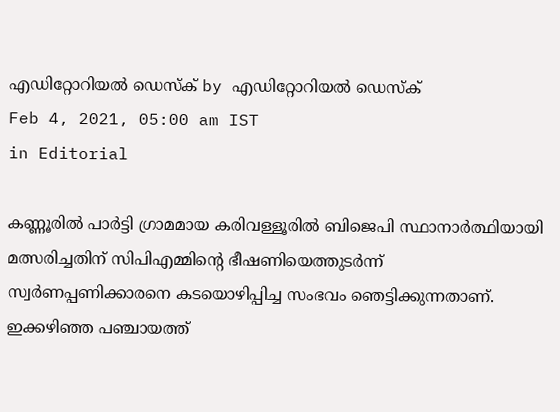എഡിറ്റോറിയൽ ഡെസ്ക് by എഡിറ്റോറിയൽ ഡെസ്ക്
Feb 4, 2021, 05:00 am IST
in Editorial

കണ്ണൂരില്‍ പാര്‍ട്ടി ഗ്രാമമായ കരിവള്ളൂരില്‍ ബിജെപി സ്ഥാനാര്‍ത്ഥിയായി മത്സരിച്ചതിന് സിപിഎമ്മിന്റെ ഭീഷണിയെത്തുടര്‍ന്ന് സ്വര്‍ണപ്പണിക്കാരനെ കടയൊഴിപ്പിച്ച സംഭവം ഞെട്ടിക്കുന്നതാണ്. ഇക്കഴിഞ്ഞ പഞ്ചായത്ത്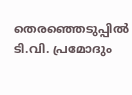തെരഞ്ഞെടുപ്പില്‍ ടി.വി. പ്രമോദും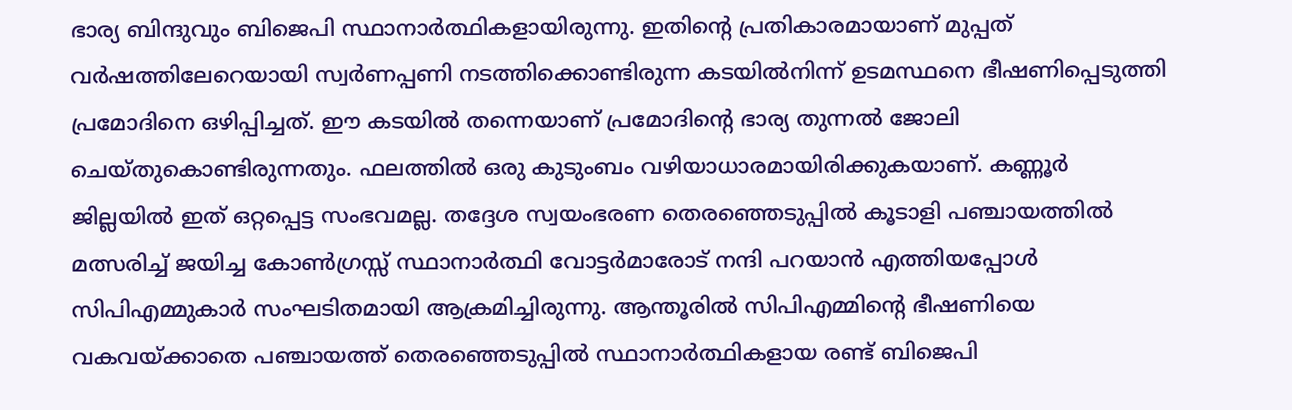ഭാര്യ ബിന്ദുവും ബിജെപി സ്ഥാനാര്‍ത്ഥികളായിരുന്നു. ഇതിന്റെ പ്രതികാരമായാണ് മുപ്പത് വര്‍ഷത്തിലേറെയായി സ്വര്‍ണപ്പണി നടത്തിക്കൊണ്ടിരുന്ന കടയില്‍നിന്ന് ഉടമസ്ഥനെ ഭീഷണിപ്പെടുത്തി പ്രമോദിനെ ഒഴിപ്പിച്ചത്. ഈ കടയില്‍ തന്നെയാണ് പ്രമോദിന്റെ ഭാര്യ തുന്നല്‍ ജോലി ചെയ്തുകൊണ്ടിരുന്നതും. ഫലത്തില്‍ ഒരു കുടുംബം വഴിയാധാരമായിരിക്കുകയാണ്. കണ്ണൂര്‍ ജില്ലയില്‍ ഇത് ഒറ്റപ്പെട്ട സംഭവമല്ല. തദ്ദേശ സ്വയംഭരണ തെരഞ്ഞെടുപ്പില്‍ കൂടാളി പഞ്ചായത്തില്‍ മത്സരിച്ച് ജയിച്ച കോണ്‍ഗ്രസ്സ് സ്ഥാനാര്‍ത്ഥി വോട്ടര്‍മാരോട് നന്ദി പറയാന്‍ എത്തിയപ്പോള്‍ സിപിഎമ്മുകാര്‍ സംഘടിതമായി ആക്രമിച്ചിരുന്നു. ആന്തൂരില്‍ സിപിഎമ്മിന്റെ ഭീഷണിയെ വകവയ്‌ക്കാതെ പഞ്ചായത്ത് തെരഞ്ഞെടുപ്പില്‍ സ്ഥാനാര്‍ത്ഥികളായ രണ്ട് ബിജെപി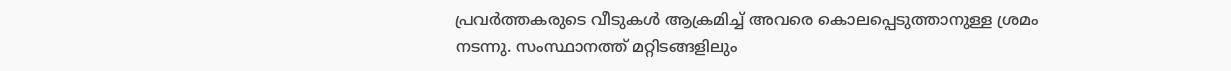പ്രവര്‍ത്തകരുടെ വീടുകള്‍ ആക്രമിച്ച് അവരെ കൊലപ്പെടുത്താനുള്ള ശ്രമം നടന്നു. സംസ്ഥാനത്ത് മറ്റിടങ്ങളിലും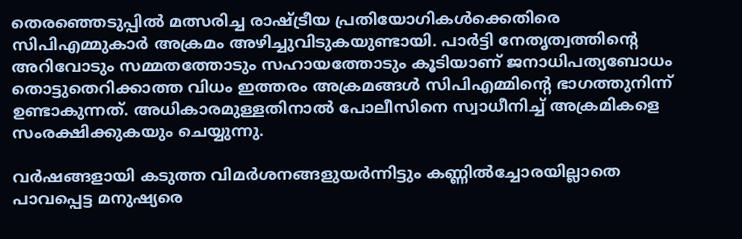തെരഞ്ഞെടുപ്പില്‍ മത്സരിച്ച രാഷ്‌ട്രീയ പ്രതിയോഗികള്‍ക്കെതിരെ സിപിഎമ്മുകാര്‍ അക്രമം അഴിച്ചുവിടുകയുണ്ടായി. പാര്‍ട്ടി നേതൃത്വത്തിന്റെ അറിവോടും സമ്മതത്തോടും സഹായത്തോടും കൂടിയാണ് ജനാധിപത്യബോധം തൊട്ടുതെറിക്കാത്ത വിധം ഇത്തരം അക്രമങ്ങള്‍ സിപിഎമ്മിന്റെ ഭാഗത്തുനിന്ന് ഉണ്ടാകുന്നത്. അധികാരമുള്ളതിനാല്‍ പോലീസിനെ സ്വാധീനിച്ച് അക്രമികളെ സംരക്ഷിക്കുകയും ചെയ്യുന്നു.

വര്‍ഷങ്ങളായി കടുത്ത വിമര്‍ശനങ്ങളുയര്‍ന്നിട്ടും കണ്ണില്‍ച്ചോരയില്ലാതെ പാവപ്പെട്ട മനുഷ്യരെ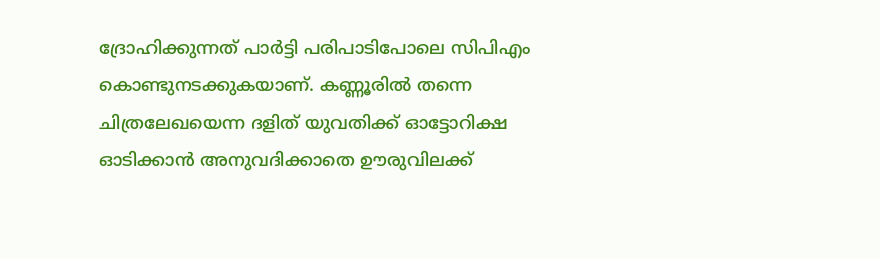ദ്രോഹിക്കുന്നത് പാര്‍ട്ടി പരിപാടിപോലെ സിപിഎം കൊണ്ടുനടക്കുകയാണ്. കണ്ണൂരില്‍ തന്നെ ചിത്രലേഖയെന്ന ദളിത് യുവതിക്ക് ഓട്ടോറിക്ഷ ഓടിക്കാന്‍ അനുവദിക്കാതെ ഊരുവിലക്ക്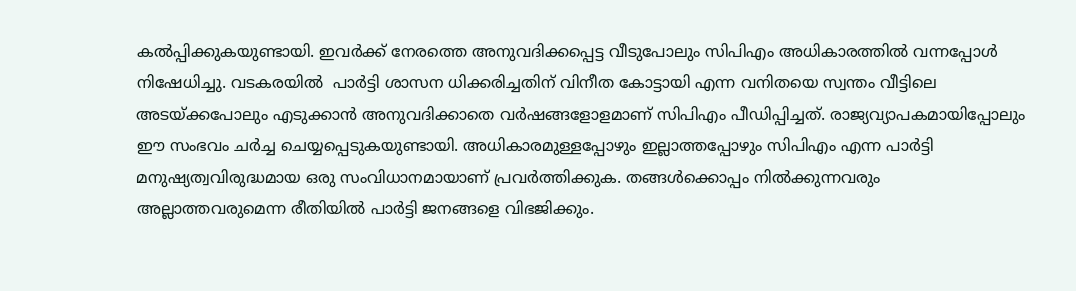കല്‍പ്പിക്കുകയുണ്ടായി. ഇവര്‍ക്ക് നേരത്തെ അനുവദിക്കപ്പെട്ട വീടുപോലും സിപിഎം അധികാരത്തില്‍ വന്നപ്പോള്‍ നിഷേധിച്ചു. വടകരയില്‍  പാര്‍ട്ടി ശാസന ധിക്കരിച്ചതിന് വിനീത കോട്ടായി എന്ന വനിതയെ സ്വന്തം വീട്ടിലെ അടയ്‌ക്കപോലും എടുക്കാന്‍ അനുവദിക്കാതെ വര്‍ഷങ്ങളോളമാണ് സിപിഎം പീഡിപ്പിച്ചത്. രാജ്യവ്യാപകമായിപ്പോലും ഈ സംഭവം ചര്‍ച്ച ചെയ്യപ്പെടുകയുണ്ടായി. അധികാരമുള്ളപ്പോഴും ഇല്ലാത്തപ്പോഴും സിപിഎം എന്ന പാര്‍ട്ടി മനുഷ്യത്വവിരുദ്ധമായ ഒരു സംവിധാനമായാണ് പ്രവര്‍ത്തിക്കുക. തങ്ങള്‍ക്കൊപ്പം നില്‍ക്കുന്നവരും അല്ലാത്തവരുമെന്ന രീതിയില്‍ പാര്‍ട്ടി ജനങ്ങളെ വിഭജിക്കും.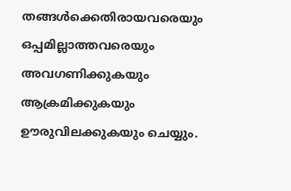തങ്ങള്‍ക്കെതിരായവരെയും ഒപ്പമില്ലാത്തവരെയും അവഗണിക്കുകയും ആക്രമിക്കുകയും ഊരുവിലക്കുകയും ചെയ്യും.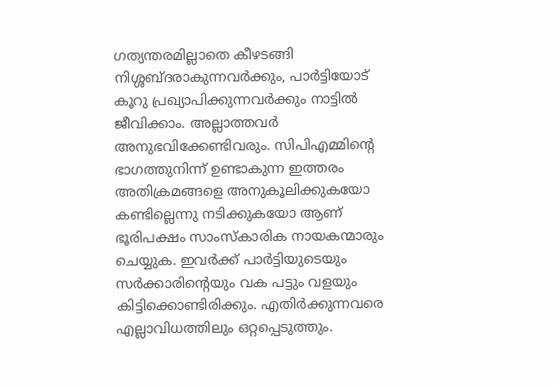ഗത്യന്തരമില്ലാതെ കീഴടങ്ങി നിശ്ശബ്ദരാകുന്നവര്‍ക്കും, പാര്‍ട്ടിയോട് കൂറു പ്രഖ്യാപിക്കുന്നവര്‍ക്കും നാട്ടില്‍ ജീവിക്കാം. അല്ലാത്തവര്‍ അനുഭവിക്കേണ്ടിവരും. സിപിഎമ്മിന്റെ ഭാഗത്തുനിന്ന് ഉണ്ടാകുന്ന ഇത്തരം അതിക്രമങ്ങളെ അനുകൂലിക്കുകയോ കണ്ടില്ലെന്നു നടിക്കുകയോ ആണ് ഭൂരിപക്ഷം സാംസ്‌കാരിക നായകന്മാരും ചെയ്യുക. ഇവര്‍ക്ക് പാര്‍ട്ടിയുടെയും സര്‍ക്കാരിന്റെയും വക പട്ടും വളയും കിട്ടിക്കൊണ്ടിരിക്കും. എതിര്‍ക്കുന്നവരെ എല്ലാവിധത്തിലും ഒറ്റപ്പെടുത്തും.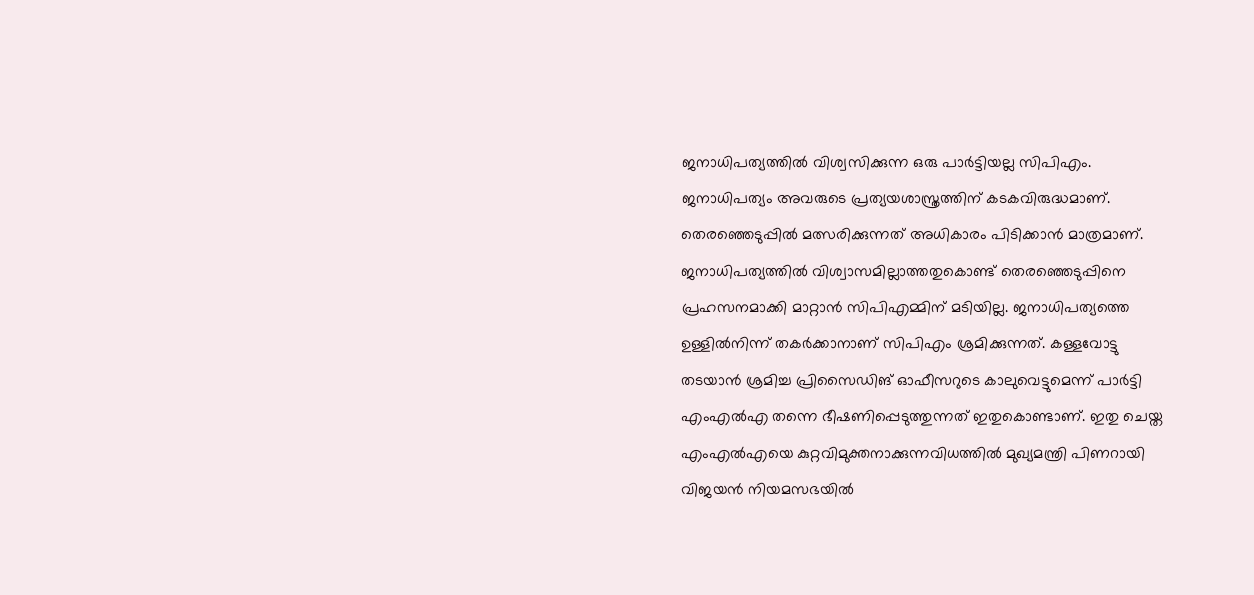ജനാധിപത്യത്തില്‍ വിശ്വസിക്കുന്ന ഒരു പാര്‍ട്ടിയല്ല സിപിഎം. ജനാധിപത്യം അവരുടെ പ്രത്യയശാസ്ത്രത്തിന് കടകവിരുദ്ധമാണ്. തെരഞ്ഞെടുപ്പില്‍ മത്സരിക്കുന്നത് അധികാരം പിടിക്കാന്‍ മാത്രമാണ്. ജനാധിപത്യത്തില്‍ വിശ്വാസമില്ലാത്തതുകൊണ്ട് തെരഞ്ഞെടുപ്പിനെ പ്രഹസനമാക്കി മാറ്റാന്‍ സിപിഎമ്മിന് മടിയില്ല. ജനാധിപത്യത്തെ ഉള്ളില്‍നിന്ന് തകര്‍ക്കാനാണ് സിപിഎം ശ്രമിക്കുന്നത്. കള്ളവോട്ടു തടയാന്‍ ശ്രമിച്ച പ്രിസൈഡിങ് ഓഫീസറുടെ കാലുവെട്ടുമെന്ന് പാര്‍ട്ടി എംഎല്‍എ തന്നെ ഭീഷണിപ്പെടുത്തുന്നത് ഇതുകൊണ്ടാണ്. ഇതു ചെയ്ത എംഎല്‍എയെ കുറ്റവിമുക്തനാക്കുന്നവിധത്തില്‍ മുഖ്യമന്ത്രി പിണറായി വിജയന്‍ നിയമസഭയില്‍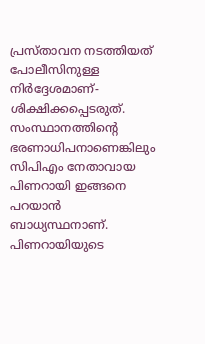പ്രസ്താവന നടത്തിയത് പോലീസിനുള്ള നിര്‍ദ്ദേശമാണ്-ശിക്ഷിക്കപ്പെടരുത്. സംസ്ഥാനത്തിന്റെ ഭരണാധിപനാണെങ്കിലും സിപിഎം നേതാവായ പിണറായി ഇങ്ങനെ പറയാന്‍ ബാധ്യസ്ഥനാണ്. പിണറായിയുടെ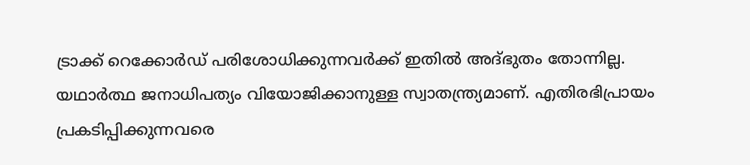ട്രാക്ക് റെക്കോര്‍ഡ് പരിശോധിക്കുന്നവര്‍ക്ക് ഇതില്‍ അദ്ഭുതം തോന്നില്ല. യഥാര്‍ത്ഥ ജനാധിപത്യം വിയോജിക്കാനുള്ള സ്വാതന്ത്ര്യമാണ്. എതിരഭിപ്രായം പ്രകടിപ്പിക്കുന്നവരെ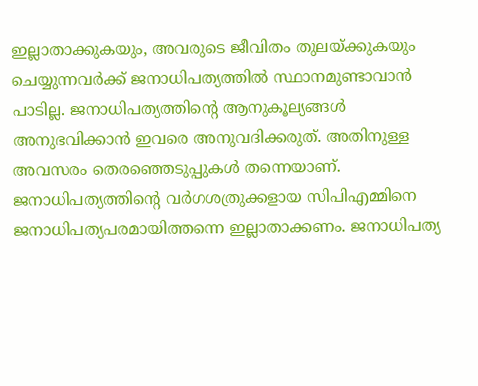ഇല്ലാതാക്കുകയും, അവരുടെ ജീവിതം തുലയ്‌ക്കുകയും ചെയ്യുന്നവര്‍ക്ക് ജനാധിപത്യത്തില്‍ സ്ഥാനമുണ്ടാവാന്‍ പാടില്ല. ജനാധിപത്യത്തിന്റെ ആനുകൂല്യങ്ങള്‍ അനുഭവിക്കാന്‍ ഇവരെ അനുവദിക്കരുത്. അതിനുള്ള അവസരം തെരഞ്ഞെടുപ്പുകള്‍ തന്നെയാണ്. ജനാധിപത്യത്തിന്റെ വര്‍ഗശത്രുക്കളായ സിപിഎമ്മിനെ ജനാധിപത്യപരമായിത്തന്നെ ഇല്ലാതാക്കണം. ജനാധിപത്യ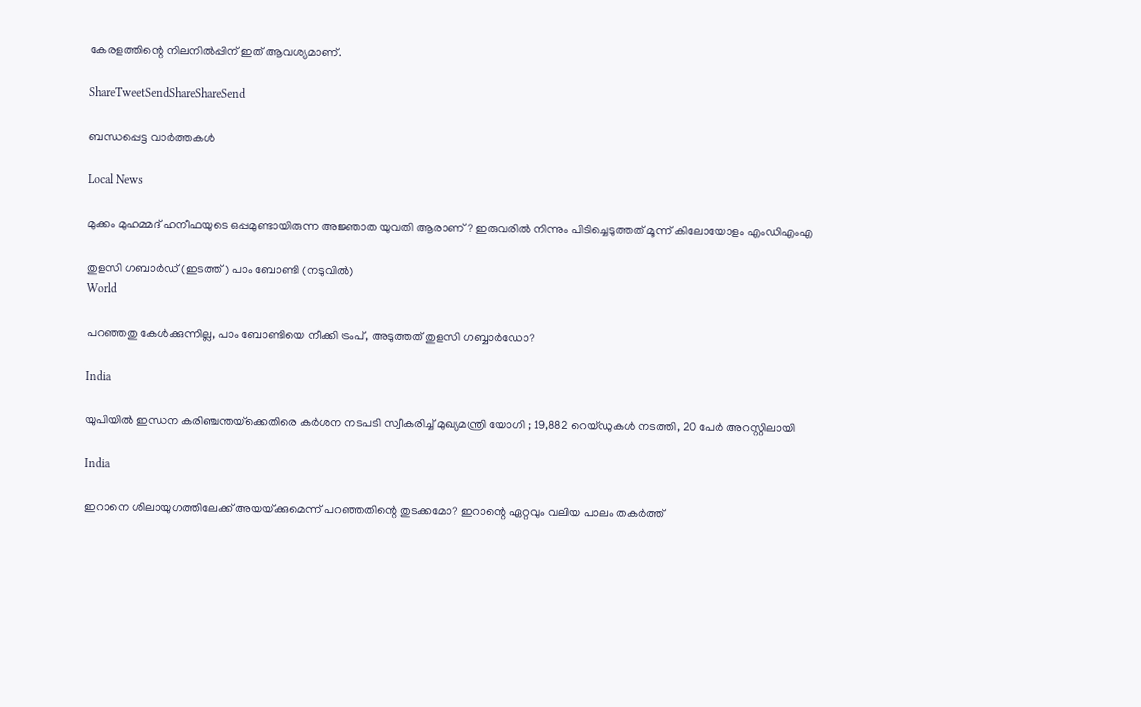കേരളത്തിന്റെ നിലനില്‍പ്പിന് ഇത് ആവശ്യമാണ്.

ShareTweetSendShareShareSend

ബന്ധപ്പെട്ട വാര്‍ത്തകള്‍

Local News

മുക്കം മുഹമ്മദ് ഹനീഫയുടെ ഒപ്പമുണ്ടായിരുന്ന അജ്ഞാത യുവതി ആരാണ് ? ഇരുവരിൽ നിന്നും പിടിച്ചെടുത്തത് മൂന്ന് കിലോയോളം എംഡിഎംഎ

തുളസി ഗബാര്‍ഡ് (ഇടത്ത്) പാം ബോണ്ടി (നടുവില്‍)
World

പറഞ്ഞതു കേള്‍ക്കുന്നില്ല, പാം ബോണ്ടിയെ നീക്കി ട്രംപ്, അടുത്തത് തുളസി ഗബ്ബാര്‍ഡോ?

India

യുപിയിൽ ഇന്ധന കരിഞ്ചന്തയ്‌ക്കെതിരെ കർശന നടപടി സ്വീകരിച്ച് മുഖ്യമന്ത്രി യോഗി ; 19,882 റെയ്ഡുകൾ നടത്തി, 20 പേർ അറസ്റ്റിലായി

India

ഇറാനെ ശിലായുഗത്തിലേക്ക് അയയ്‌ക്കുമെന്ന് പറഞ്ഞതിന്റെ തുടക്കമോ? ഇറാന്റെ ഏറ്റവും വലിയ പാലം തകര്‍ത്ത്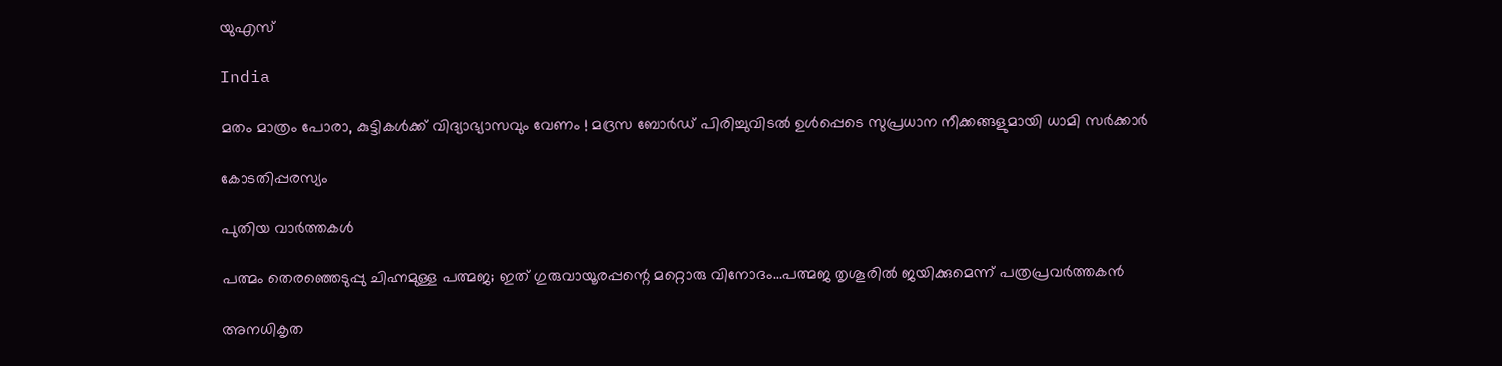യുഎസ്

India

മതം മാത്രം പോരാ, കുട്ടികൾക്ക് വിദ്യാഭ്യാസവും വേണം ! മദ്രസ ബോർഡ് പിരിച്ചുവിടൽ ഉൾപ്പെടെ സുപ്രധാന നീക്കങ്ങളുമായി ധാമി സർക്കാർ

കോടതിപ്പരസ്യം

പുതിയ വാര്‍ത്തകള്‍

പത്മം തെരഞ്ഞെടുപ്പു ചിഹ്നമുള്ള പത്മജ; ഇത് ഗുരുവായൂരപ്പന്റെ മറ്റൊരു വിനോദം…പത്മജ തൃശൂരില്‍ ജയിക്കുമെന്ന് പത്രപ്രവര്‍ത്തകന്‍

അനധികൃത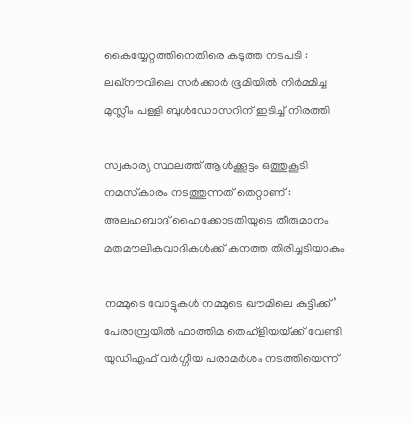കൈയ്യേറ്റത്തിനെതിരെ കടുത്ത നടപടി : ലഖ്‌നൗവിലെ സർക്കാർ ഭൂമിയിൽ നിർമ്മിച്ച മുസ്ലീം പള്ളി ബുൾഡോസറിന് ഇടിച്ച് നിരത്തി

സ്വകാര്യ സ്ഥലത്ത് ആൾക്കൂട്ടം ഒത്തുകൂടി നമസ്‌കാരം നടത്തുന്നത് തെറ്റാണ് : അലഹബാദ് ഹൈക്കോടതിയുടെ തീരുമാനം മതമൗലികവാദികൾക്ക് കനത്ത തിരിച്ചടിയാകും

നമ്മുടെ വോട്ടുകള്‍ നമ്മുടെ ഖൗമിലെ കുട്ടിക്ക്’ പേരാമ്പ്രയില്‍ ഫാത്തിമ തെഹ്ളിയയ്‌ക്ക് വേണ്ടി യുഡിഎഫ് വര്‍ഗ്ഗീയ പരാമര്‍ശം നടത്തിയെന്ന്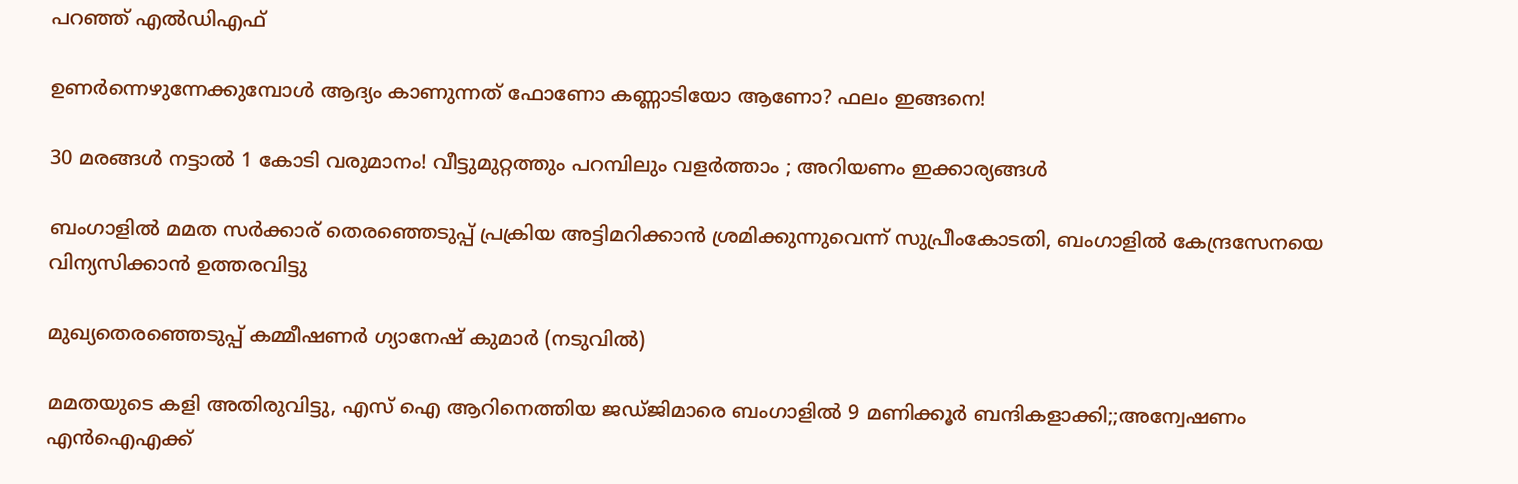പറഞ്ഞ് എല്‍ഡിഎഫ്

ഉണർന്നെഴുന്നേക്കുമ്പോൾ ആദ്യം കാണുന്നത് ഫോണോ കണ്ണാടിയോ ആണോ? ഫലം ഇങ്ങനെ!

30 മരങ്ങൾ നട്ടാൽ 1 കോടി വരുമാനം! വീട്ടുമുറ്റത്തും പറമ്പിലും വളർത്താം ; അറിയണം ഇക്കാര്യങ്ങൾ

ബംഗാളില്‍ മമത സര്‍ക്കാര‍് തെരഞ്ഞെടുപ്പ് പ്രക്രിയ അട്ടിമറിക്കാന്‍ ശ്രമിക്കുന്നുവെന്ന് സുപ്രീംകോടതി, ബംഗാളില്‍ കേന്ദ്രസേനയെ വിന്യസിക്കാന്‍ ഉത്തരവിട്ടു

മുഖ്യതെരഞ്ഞെടുപ്പ് കമ്മീഷണര്‍ ഗ്യാനേഷ് കുമാര്‍ (നടുവില്‍)

മമതയുടെ കളി അതിരുവിട്ടു, എസ് ഐ ആറിനെത്തിയ ജഡ്ജിമാരെ ബംഗാളില്‍ 9 മണിക്കൂര്‍ ബന്ദികളാക്കി;;അന്വേഷണം എൻഐഎക്ക്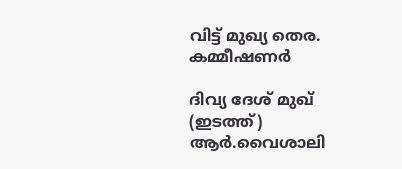വിട്ട് മുഖ്യ തെര. കമ്മീഷണര്‍

ദിവ്യ ദേശ് മുഖ് (ഇടത്ത്) ആര്‍.വൈശാലി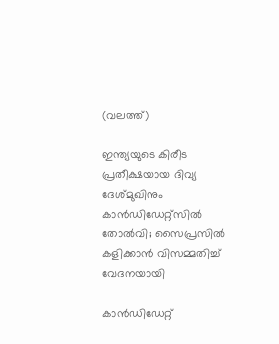(വലത്ത്)

ഇന്ത്യയുടെ കിരീട പ്രതീക്ഷയായ ദിവ്യ ദേശ്മുഖിനും കാന്‍ഡിഡേറ്റ്സില്‍ തോല്‍വി; സൈപ്രസില്‍ കളിക്കാന്‍ വിസമ്മതിച്ച് വേദനയായി

കാന്‍ഡിഡേറ്റ്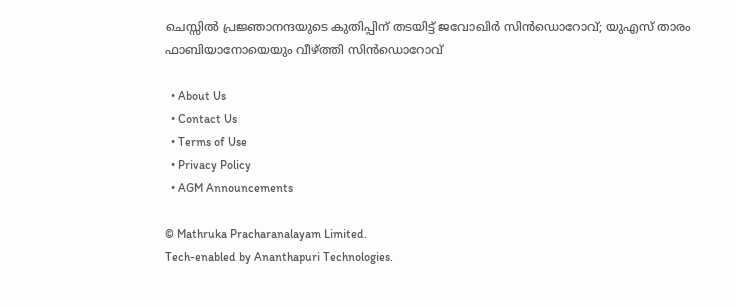ചെസ്സില്‍ പ്രജ്ഞാനന്ദയുടെ കുതിപ്പിന് തടയിട്ട് ജവോഖിര്‍ സിന്‍ഡൊറോവ്; യുഎസ് താരം ഫാബിയാനോയെയും വീഴ്‌ത്തി സിന്‍ഡൊറോവ്

  • About Us
  • Contact Us
  • Terms of Use
  • Privacy Policy
  • AGM Announcements

© Mathruka Pracharanalayam Limited.
Tech-enabled by Ananthapuri Technologies.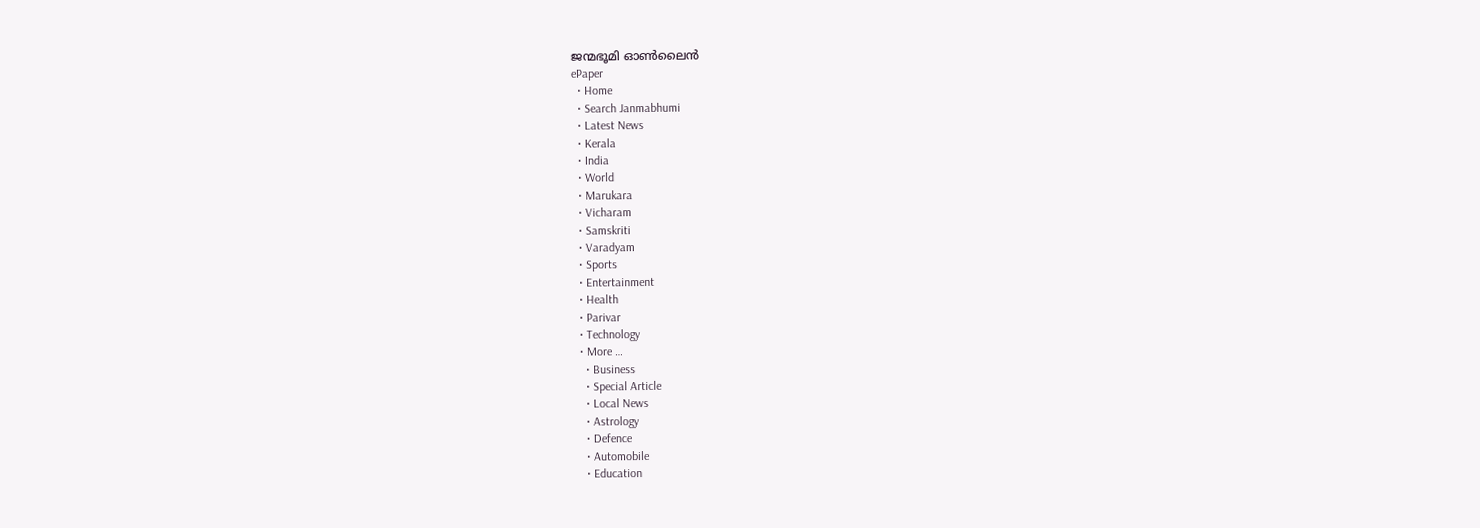ജന്മഭൂമി ഓണ്‍ലൈന്‍
ePaper
  • Home
  • Search Janmabhumi
  • Latest News
  • Kerala
  • India
  • World
  • Marukara
  • Vicharam
  • Samskriti
  • Varadyam
  • Sports
  • Entertainment
  • Health
  • Parivar
  • Technology
  • More …
    • Business
    • Special Article
    • Local News
    • Astrology
    • Defence
    • Automobile
    • Education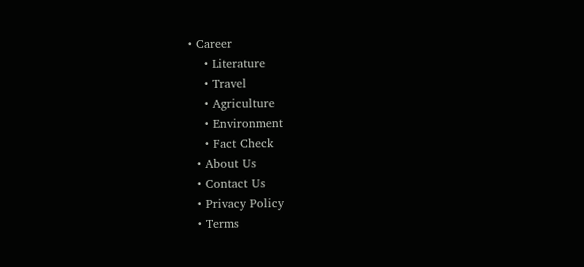• Career
    • Literature
    • Travel
    • Agriculture
    • Environment
    • Fact Check
  • About Us
  • Contact Us
  • Privacy Policy
  • Terms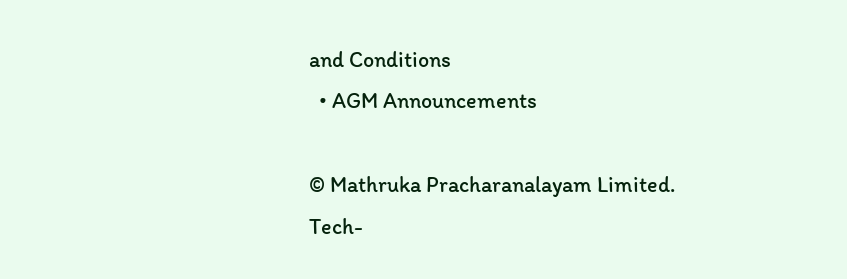and Conditions
  • AGM Announcements

© Mathruka Pracharanalayam Limited.
Tech-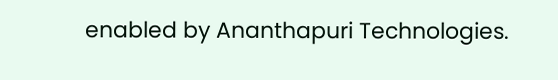enabled by Ananthapuri Technologies.